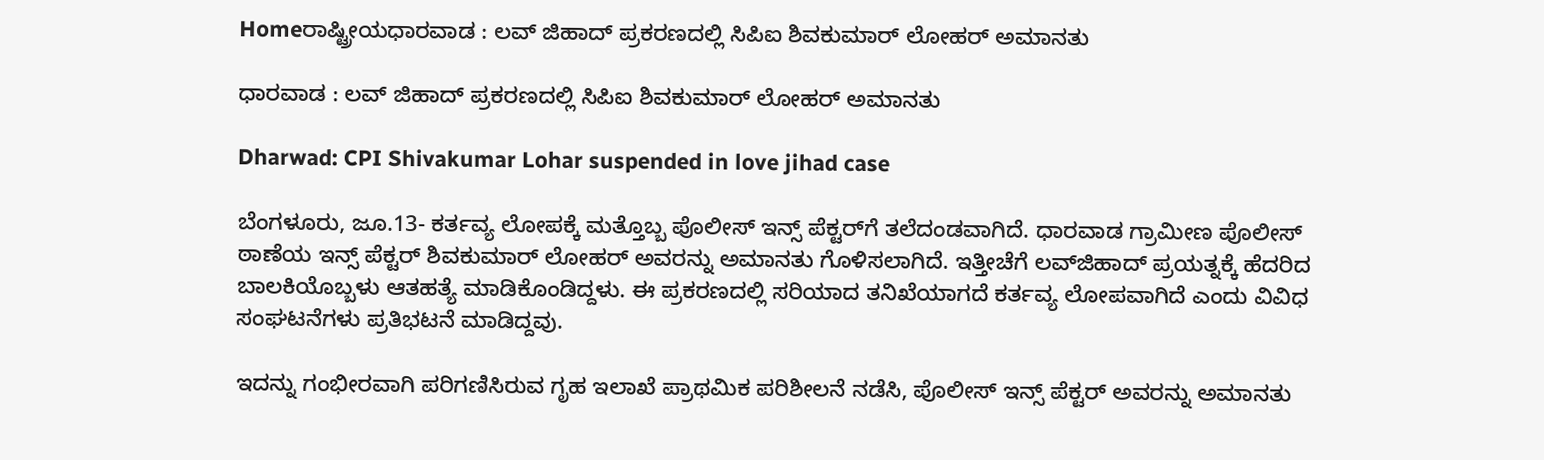Homeರಾಷ್ಟ್ರೀಯಧಾರವಾಡ : ಲವ್‌ ಜಿಹಾದ್‌ ಪ್ರಕರಣದಲ್ಲಿ ಸಿಪಿಐ ಶಿವಕುಮಾರ್‌ ಲೋಹರ್‌ ಅಮಾನತು

ಧಾರವಾಡ : ಲವ್‌ ಜಿಹಾದ್‌ ಪ್ರಕರಣದಲ್ಲಿ ಸಿಪಿಐ ಶಿವಕುಮಾರ್‌ ಲೋಹರ್‌ ಅಮಾನತು

Dharwad: CPI Shivakumar Lohar suspended in love jihad case

ಬೆಂಗಳೂರು, ಜೂ.13- ಕರ್ತವ್ಯ ಲೋಪಕ್ಕೆ ಮತ್ತೊಬ್ಬ ಪೊಲೀಸ್‌‍ ಇನ್ಸ್ ಪೆಕ್ಟರ್‌ಗೆ ತಲೆದಂಡವಾಗಿದೆ. ಧಾರವಾಡ ಗ್ರಾಮೀಣ ಪೊಲೀಸ್‌‍ ಠಾಣೆಯ ಇನ್ಸ್ ಪೆಕ್ಟರ್‌ ಶಿವಕುಮಾರ್‌ ಲೋಹರ್‌ ಅವರನ್ನು ಅಮಾನತು ಗೊಳಿಸಲಾಗಿದೆ. ಇತ್ತೀಚೆಗೆ ಲವ್‌ಜಿಹಾದ್‌ ಪ್ರಯತ್ನಕ್ಕೆ ಹೆದರಿದ ಬಾಲಕಿಯೊಬ್ಬಳು ಆತಹತ್ಯೆ ಮಾಡಿಕೊಂಡಿದ್ದಳು. ಈ ಪ್ರಕರಣದಲ್ಲಿ ಸರಿಯಾದ ತನಿಖೆಯಾಗದೆ ಕರ್ತವ್ಯ ಲೋಪವಾಗಿದೆ ಎಂದು ವಿವಿಧ ಸಂಘಟನೆಗಳು ಪ್ರತಿಭಟನೆ ಮಾಡಿದ್ದವು.

ಇದನ್ನು ಗಂಭೀರವಾಗಿ ಪರಿಗಣಿಸಿರುವ ಗೃಹ ಇಲಾಖೆ ಪ್ರಾಥಮಿಕ ಪರಿಶೀಲನೆ ನಡೆಸಿ, ಪೊಲೀಸ್‌‍ ಇನ್ಸ್ ಪೆಕ್ಟರ್‌ ಅವರನ್ನು ಅಮಾನತು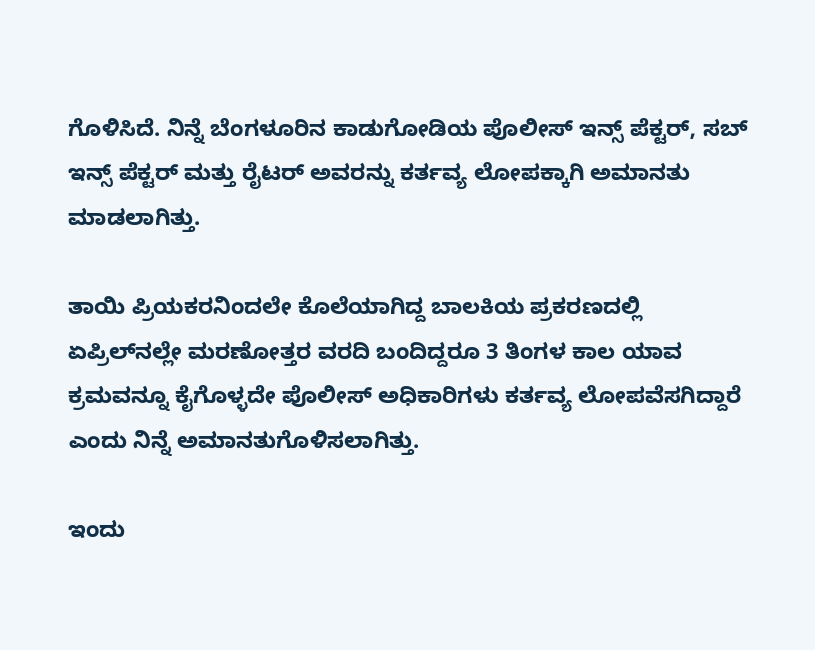ಗೊಳಿಸಿದೆ. ನಿನ್ನೆ ಬೆಂಗಳೂರಿನ ಕಾಡುಗೋಡಿಯ ಪೊಲೀಸ್‌‍ ಇನ್ಸ್ ಪೆಕ್ಟರ್‌, ಸಬ್‌ ಇನ್ಸ್ ಪೆಕ್ಟರ್‌ ಮತ್ತು ರೈಟರ್‌ ಅವರನ್ನು ಕರ್ತವ್ಯ ಲೋಪಕ್ಕಾಗಿ ಅಮಾನತು ಮಾಡಲಾಗಿತ್ತು.

ತಾಯಿ ಪ್ರಿಯಕರನಿಂದಲೇ ಕೊಲೆಯಾಗಿದ್ದ ಬಾಲಕಿಯ ಪ್ರಕರಣದಲ್ಲಿ ಏಪ್ರಿಲ್‌ನಲ್ಲೇ ಮರಣೋತ್ತರ ವರದಿ ಬಂದಿದ್ದರೂ 3 ತಿಂಗಳ ಕಾಲ ಯಾವ ಕ್ರಮವನ್ನೂ ಕೈಗೊಳ್ಳದೇ ಪೊಲೀಸ್‌‍ ಅಧಿಕಾರಿಗಳು ಕರ್ತವ್ಯ ಲೋಪವೆಸಗಿದ್ದಾರೆ ಎಂದು ನಿನ್ನೆ ಅಮಾನತುಗೊಳಿಸಲಾಗಿತ್ತು.

ಇಂದು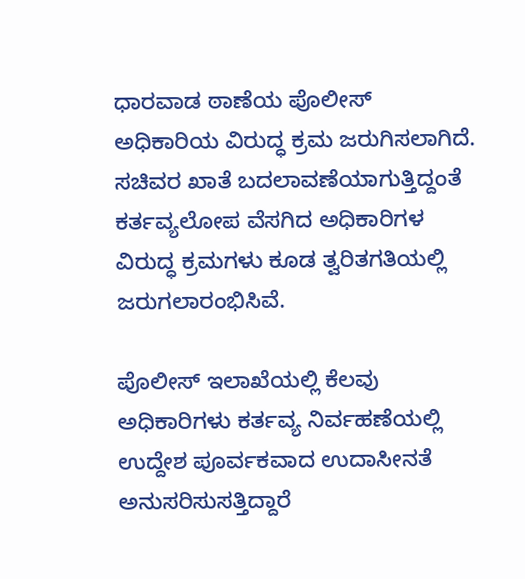ಧಾರವಾಡ ಠಾಣೆಯ ಪೊಲೀಸ್‌‍ ಅಧಿಕಾರಿಯ ವಿರುದ್ಧ ಕ್ರಮ ಜರುಗಿಸಲಾಗಿದೆ. ಸಚಿವರ ಖಾತೆ ಬದಲಾವಣೆಯಾಗುತ್ತಿದ್ದಂತೆ ಕರ್ತವ್ಯಲೋಪ ವೆಸಗಿದ ಅಧಿಕಾರಿಗಳ ವಿರುದ್ಧ ಕ್ರಮಗಳು ಕೂಡ ತ್ವರಿತಗತಿಯಲ್ಲಿ ಜರುಗಲಾರಂಭಿಸಿವೆ.

ಪೊಲೀಸ್‌‍ ಇಲಾಖೆಯಲ್ಲಿ ಕೆಲವು ಅಧಿಕಾರಿಗಳು ಕರ್ತವ್ಯ ನಿರ್ವಹಣೆಯಲ್ಲಿ ಉದ್ದೇಶ ಪೂರ್ವಕವಾದ ಉದಾಸೀನತೆ ಅನುಸರಿಸುಸತ್ತಿದ್ದಾರೆ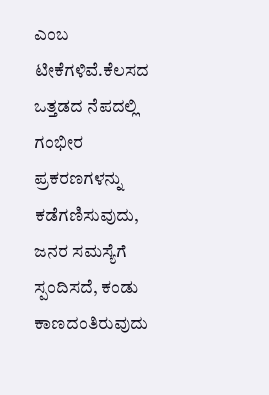ಎಂಬ ಟೀಕೆಗಳಿವೆ.ಕೆಲಸದ ಒತ್ತಡದ ನೆಪದಲ್ಲಿ ಗಂಭೀರ ಪ್ರಕರಣಗಳನ್ನು ಕಡೆಗಣಿಸುವುದು, ಜನರ ಸಮಸ್ಯೆಗೆ ಸ್ಪಂದಿಸದೆ, ಕಂಡು ಕಾಣದಂತಿರುವುದು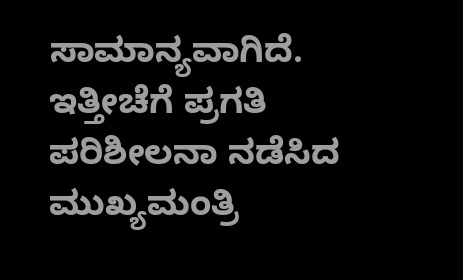ಸಾಮಾನ್ಯವಾಗಿದೆ. ಇತ್ತೀಚೆಗೆ ಪ್ರಗತಿ ಪರಿಶೀಲನಾ ನಡೆಸಿದ ಮುಖ್ಯಮಂತ್ರಿ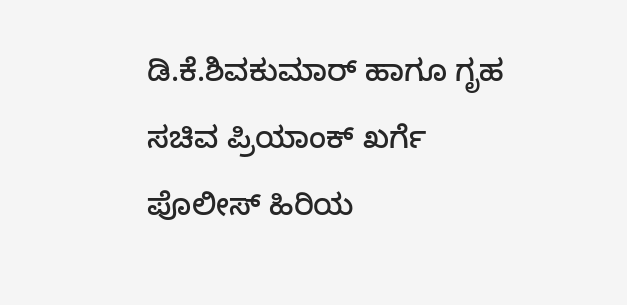ಡಿ.ಕೆ.ಶಿವಕುಮಾರ್‌ ಹಾಗೂ ಗೃಹ ಸಚಿವ ಪ್ರಿಯಾಂಕ್‌ ಖರ್ಗೆ ಪೊಲೀಸ್‌‍ ಹಿರಿಯ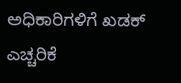ಅಧಿಕಾರಿಗಳಿಗೆ ಖಡಕ್‌ ಎಚ್ಚರಿಕೆ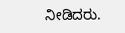ನೀಡಿದರು.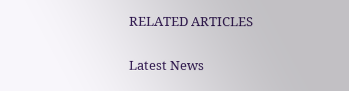RELATED ARTICLES

Latest News